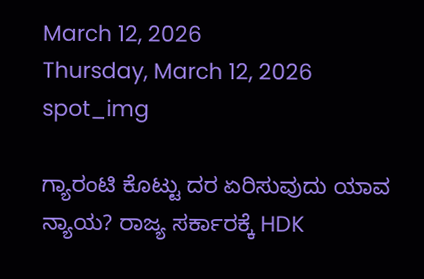March 12, 2026
Thursday, March 12, 2026
spot_img

ಗ್ಯಾರಂಟಿ ಕೊಟ್ಟು ದರ ಏರಿಸುವುದು ಯಾವ ನ್ಯಾಯ? ರಾಜ್ಯ ಸರ್ಕಾರಕ್ಕೆ HDK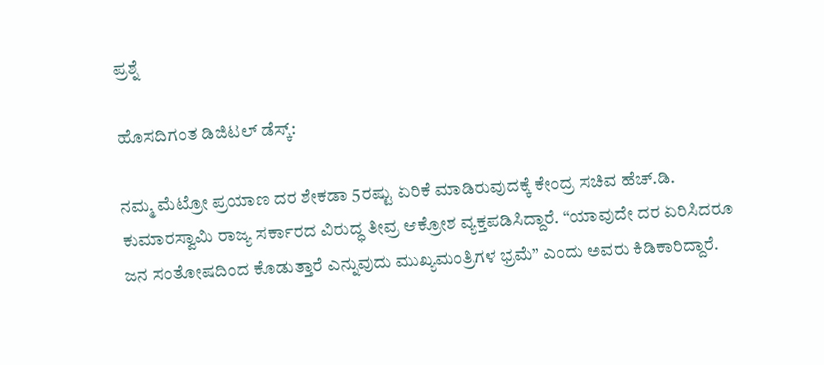ಪ್ರಶ್ನೆ

ಹೊಸದಿಗಂತ ಡಿಜಿಟಲ್ ಡೆಸ್ಕ್:

ನಮ್ಮ ಮೆಟ್ರೋ ಪ್ರಯಾಣ ದರ ಶೇಕಡಾ 5ರಷ್ಟು ಏರಿಕೆ ಮಾಡಿರುವುದಕ್ಕೆ ಕೇಂದ್ರ ಸಚಿವ ಹೆಚ್.ಡಿ. ಕುಮಾರಸ್ವಾಮಿ ರಾಜ್ಯ ಸರ್ಕಾರದ ವಿರುದ್ಧ ತೀವ್ರ ಆಕ್ರೋಶ ವ್ಯಕ್ತಪಡಿಸಿದ್ದಾರೆ. “ಯಾವುದೇ ದರ ಏರಿಸಿದರೂ ಜನ ಸಂತೋಷದಿಂದ ಕೊಡುತ್ತಾರೆ ಎನ್ನುವುದು ಮುಖ್ಯಮಂತ್ರಿಗಳ ಭ್ರಮೆ” ಎಂದು ಅವರು ಕಿಡಿಕಾರಿದ್ದಾರೆ.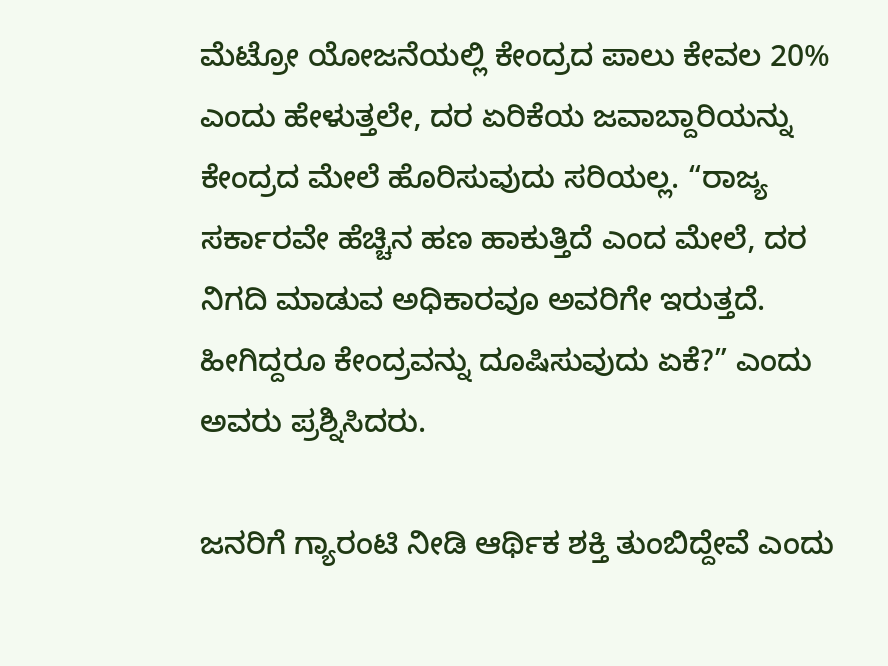ಮೆಟ್ರೋ ಯೋಜನೆಯಲ್ಲಿ ಕೇಂದ್ರದ ಪಾಲು ಕೇವಲ 20% ಎಂದು ಹೇಳುತ್ತಲೇ, ದರ ಏರಿಕೆಯ ಜವಾಬ್ದಾರಿಯನ್ನು ಕೇಂದ್ರದ ಮೇಲೆ ಹೊರಿಸುವುದು ಸರಿಯಲ್ಲ. “ರಾಜ್ಯ ಸರ್ಕಾರವೇ ಹೆಚ್ಚಿನ ಹಣ ಹಾಕುತ್ತಿದೆ ಎಂದ ಮೇಲೆ, ದರ ನಿಗದಿ ಮಾಡುವ ಅಧಿಕಾರವೂ ಅವರಿಗೇ ಇರುತ್ತದೆ. ಹೀಗಿದ್ದರೂ ಕೇಂದ್ರವನ್ನು ದೂಷಿಸುವುದು ಏಕೆ?” ಎಂದು ಅವರು ಪ್ರಶ್ನಿಸಿದರು.

ಜನರಿಗೆ ಗ್ಯಾರಂಟಿ ನೀಡಿ ಆರ್ಥಿಕ ಶಕ್ತಿ ತುಂಬಿದ್ದೇವೆ ಎಂದು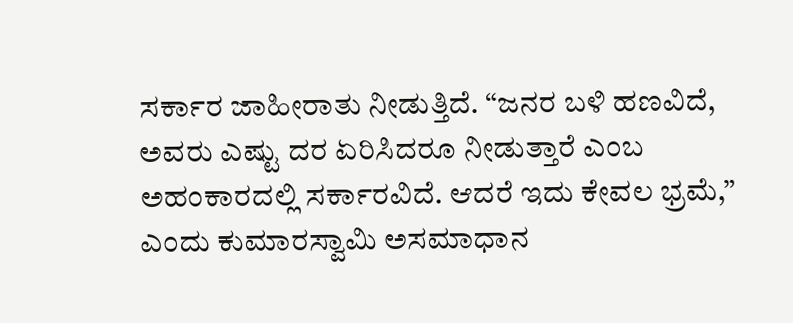ಸರ್ಕಾರ ಜಾಹೀರಾತು ನೀಡುತ್ತಿದೆ. “ಜನರ ಬಳಿ ಹಣವಿದೆ, ಅವರು ಎಷ್ಟು ದರ ಏರಿಸಿದರೂ ನೀಡುತ್ತಾರೆ ಎಂಬ ಅಹಂಕಾರದಲ್ಲಿ ಸರ್ಕಾರವಿದೆ. ಆದರೆ ಇದು ಕೇವಲ ಭ್ರಮೆ,” ಎಂದು ಕುಮಾರಸ್ವಾಮಿ ಅಸಮಾಧಾನ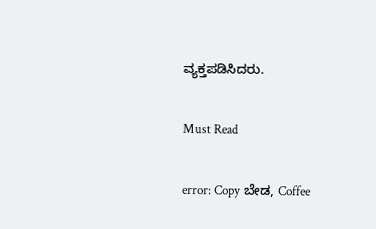ವ್ಯಕ್ತಪಡಿಸಿದರು.

Must Read

error: Copy ಬೇಡ, Coffee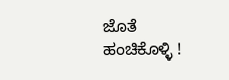ಜೊತೆ ಹಂಚಿಕೊಳ್ಳಿ !